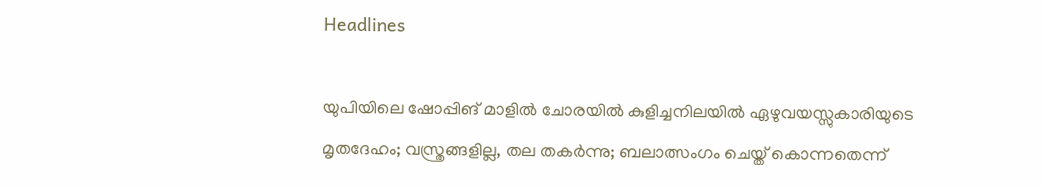Headlines

യുപിയിലെ ഷോപ്പിങ് മാളിൽ ചോരയിൽ കുളിച്ചനിലയിൽ ഏഴുവയസ്സുകാരിയുടെ മൃതദേഹം; വസ്ത്രങ്ങളില്ല, തല തകർന്നു; ബലാത്സംഗം ചെയ്ത് കൊന്നതെന്ന്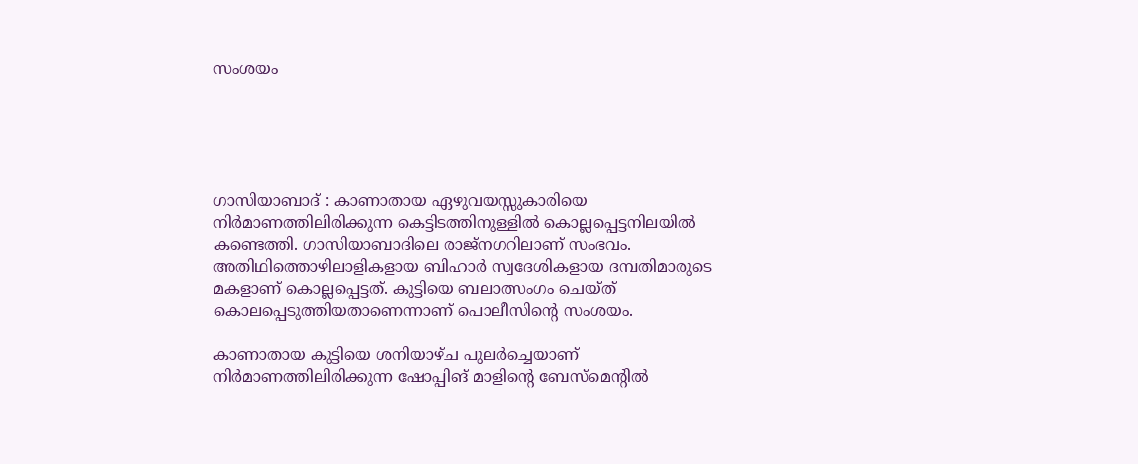സംശയം





ഗാസിയാബാദ് : കാണാതായ ഏഴുവയസ്സുകാരിയെ നിർമാണത്തിലിരിക്കുന്ന കെട്ടിടത്തിനുള്ളിൽ കൊല്ലപ്പെട്ടനിലയിൽ കണ്ടെത്തി. ഗാസിയാബാദിലെ രാജ്നഗറിലാണ് സംഭവം. അതിഥിത്തൊഴിലാളികളായ ബിഹാർ സ്വദേശികളായ ദമ്പതിമാരുടെ മകളാണ് കൊല്ലപ്പെട്ടത്. കുട്ടിയെ ബലാത്സംഗം ചെയ്ത് കൊലപ്പെടുത്തിയതാണെന്നാണ് പൊലീസിന്റെ സംശയം.

കാണാതായ കുട്ടിയെ ശനിയാഴ്ച പുലർച്ചെയാണ് നിർമാണത്തിലിരിക്കുന്ന ഷോപ്പിങ് മാളിന്റെ ബേസ്മെന്റിൽ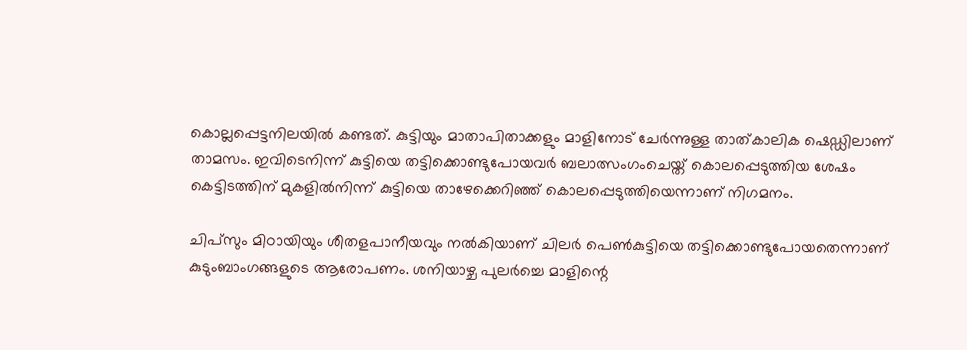കൊല്ലപ്പെട്ടനിലയിൽ കണ്ടത്. കുട്ടിയും മാതാപിതാക്കളും മാളിനോട് ചേർന്നുള്ള താത്കാലിക ഷെഡ്ഡിലാണ് താമസം. ഇവിടെനിന്ന് കുട്ടിയെ തട്ടിക്കൊണ്ടുപോയവർ ബലാത്സംഗംചെയ്ത് കൊലപ്പെടുത്തിയ ശേഷം കെട്ടിടത്തിന് മുകളിൽനിന്ന് കുട്ടിയെ താഴേക്കെറിഞ്ഞ് കൊലപ്പെടുത്തിയെന്നാണ് നിഗമനം.

ചിപ്സും മിഠായിയും ശീതളപാനീയവും നൽകിയാണ് ചിലർ പെൺകുട്ടിയെ തട്ടിക്കൊണ്ടുപോയതെന്നാണ് കുടുംബാംഗങ്ങളുടെ ആരോപണം. ശനിയാഴ്ച പുലർച്ചെ മാളിന്റെ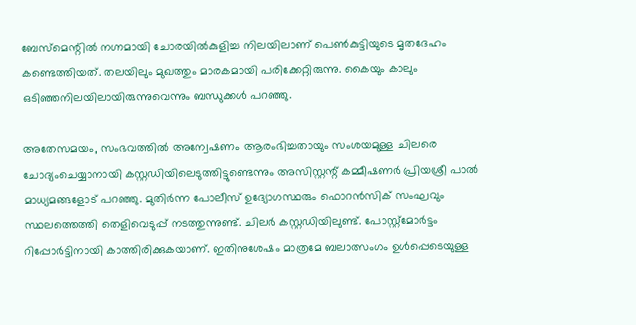ബേസ്മെന്റിൽ നഗ്നമായി ചോരയിൽകുളിച്ച നിലയിലാണ് പെൺകുട്ടിയുടെ മൃതദേഹം കണ്ടെത്തിയത്. തലയിലും മുഖത്തും മാരകമായി പരിക്കേറ്റിരുന്നു. കൈയും കാലും ഒടിഞ്ഞനിലയിലായിരുന്നുവെന്നും ബന്ധുക്കൾ പറഞ്ഞു.

അതേസമയം, സംഭവത്തിൽ അന്വേഷണം ആരംഭിച്ചതായും സംശയമുള്ള ചിലരെ ചോദ്യംചെയ്യാനായി കസ്റ്റഡിയിലെടുത്തിട്ടുണ്ടെന്നും അസിസ്റ്റന്റ് കമ്മീഷണർ പ്രിയശ്രീ പാൽ മാധ്യമങ്ങളോട് പറഞ്ഞു. മുതിർന്ന പോലീസ് ഉദ്യോഗസ്ഥരും ഫൊറൻസിക് സംഘവും സ്ഥലത്തെത്തി തെളിവെടുപ്പ് നടത്തുന്നുണ്ട്. ചിലർ കസ്റ്റഡിയിലുണ്ട്. പോസ്റ്റ്മോർട്ടം റിപ്പോർട്ടിനായി കാത്തിരിക്കുകയാണ്. ഇതിനുശേഷം മാത്രമേ ബലാത്സംഗം ഉൾപ്പെടെയുള്ള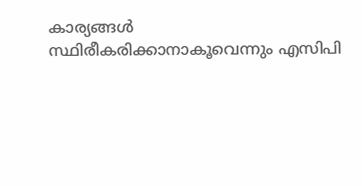കാര്യങ്ങൾ സ്ഥിരീകരിക്കാനാകൂവെന്നും എസിപി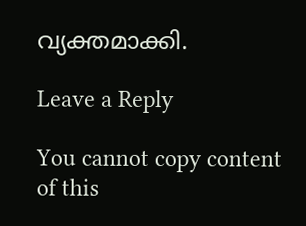വ്യക്തമാക്കി.

Leave a Reply

You cannot copy content of this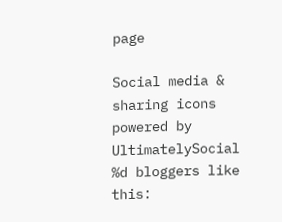page

Social media & sharing icons powered by UltimatelySocial
%d bloggers like this: